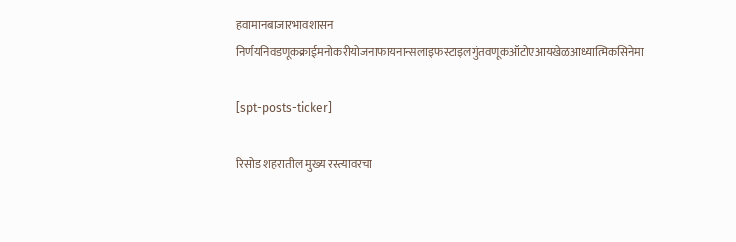हवामानबाजारभावशासन निर्णयनिवडणूकक्राईमनोकरीयोजनाफायनान्सलाइफस्टाइलगुंतवणूकऑटोएआयखेळआध्यात्मिकसिनेमा

[spt-posts-ticker]

रिसोड शहरातील मुख्य रस्त्यावरचा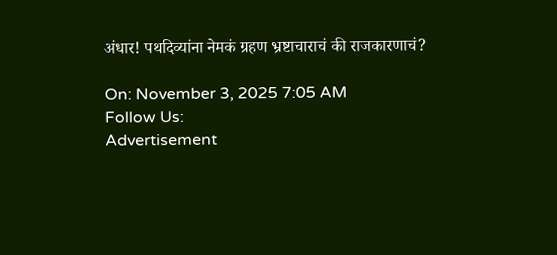अंधार! पथदिव्यांना नेमकं ग्रहण भ्रष्टाचाराचं की राजकारणाचं?

On: November 3, 2025 7:05 AM
Follow Us:
Advertisement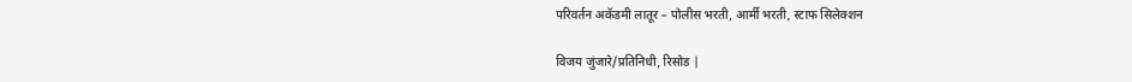परिवर्तन अकॅडमी लातूर – पोलीस भरती, आर्मी भरती, स्टाफ सिलेक्शन

विजय जुंजारे/प्रतिनिधी, रिसोड |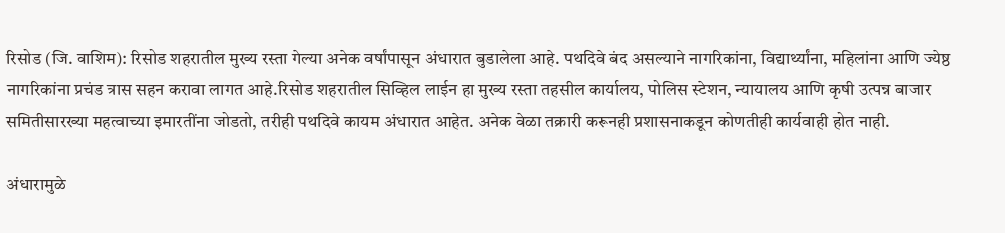रिसोड (जि. वाशिम): रिसोड शहरातील मुख्य रस्ता गेल्या अनेक वर्षांपासून अंधारात बुडालेला आहे. पथदिवे बंद असल्याने नागरिकांना, विद्यार्थ्यांना, महिलांना आणि ज्येष्ठ नागरिकांना प्रचंड त्रास सहन करावा लागत आहे.रिसोड शहरातील सिव्हिल लाईन हा मुख्य रस्ता तहसील कार्यालय, पोलिस स्टेशन, न्यायालय आणि कृषी उत्पन्न बाजार समितीसारख्या महत्वाच्या इमारतींना जोडतो, तरीही पथदिवे कायम अंधारात आहेत. अनेक वेळा तक्रारी करूनही प्रशासनाकडून कोणतीही कार्यवाही होत नाही.

अंधारामुळे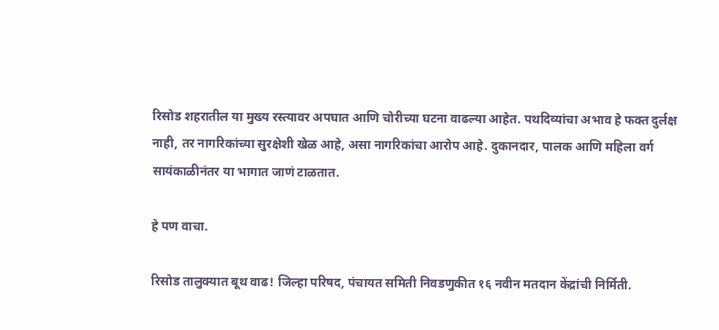रिसोड शहरातील या मुख्य रस्त्यावर अपघात आणि चोरीच्या घटना वाढल्या आहेत. पथदिव्यांचा अभाव हे फक्त दुर्लक्ष नाही, तर नागरिकांच्या सुरक्षेशी खेळ आहे, असा नागरिकांचा आरोप आहे. दुकानदार, पालक आणि महिला वर्ग सायंकाळीनंतर या भागात जाणं टाळतात.

हे पण वाचा.

रिसोड तालुक्यात बूथ वाढ! जिल्हा परिषद, पंचायत समिती निवडणुकीत १६ नवीन मतदान केंद्रांची निर्मिती.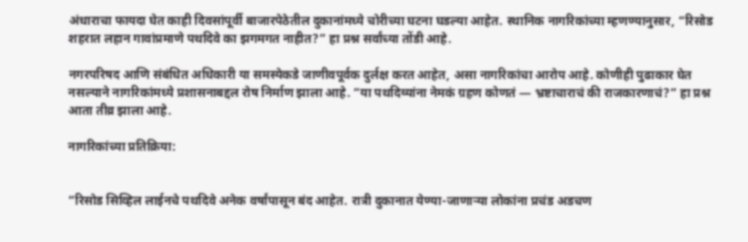अंधाराचा फायदा घेत काही दिवसांपूर्वी बाजारपेठेतील दुकानांमध्ये चोरीच्या घटना घडल्या आहेत. स्थानिक नागरिकांच्या म्हणण्यानुसार, “रिसोड शहरात लहान गावांप्रमाणे पथदिवे का झगमगत नाहीत?” हा प्रश्न सर्वांच्या तोंडी आहे.

नगरपरिषद आणि संबंधित अधिकारी या समस्येकडे जाणीवपूर्वक दुर्लक्ष करत आहेत, असा नागरिकांचा आरोप आहे. कोणीही पुढाकार घेत नसल्याने नागरिकांमध्ये प्रशासनाबद्दल रोष निर्माण झाला आहे. “या पथदिव्यांना नेमकं ग्रहण कोणतं — भ्रष्टाचाराचं की राजकारणाचं?” हा प्रश्न आता तीव्र झाला आहे.

नागरिकांच्या प्रतिक्रिया:


“रिसोड सिव्हिल लाईनचे पथदिवे अनेक वर्षांपासून बंद आहेत. रात्री दुकानात येण्या-जाणाऱ्या लोकांना प्रचंड अडचण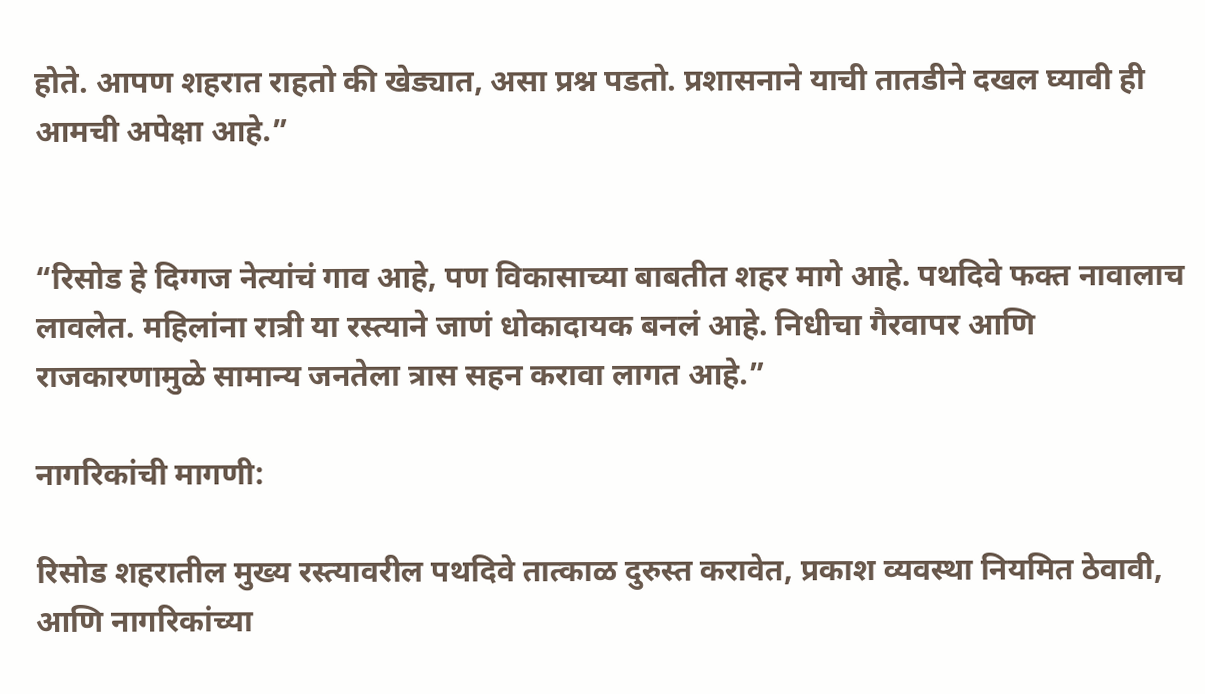होते. आपण शहरात राहतो की खेड्यात, असा प्रश्न पडतो. प्रशासनाने याची तातडीने दखल घ्यावी ही आमची अपेक्षा आहे.”


“रिसोड हे दिग्गज नेत्यांचं गाव आहे, पण विकासाच्या बाबतीत शहर मागे आहे. पथदिवे फक्त नावालाच लावलेत. महिलांना रात्री या रस्त्याने जाणं धोकादायक बनलं आहे. निधीचा गैरवापर आणि राजकारणामुळे सामान्य जनतेला त्रास सहन करावा लागत आहे.”

नागरिकांची मागणी:

रिसोड शहरातील मुख्य रस्त्यावरील पथदिवे तात्काळ दुरुस्त करावेत, प्रकाश व्यवस्था नियमित ठेवावी, आणि नागरिकांच्या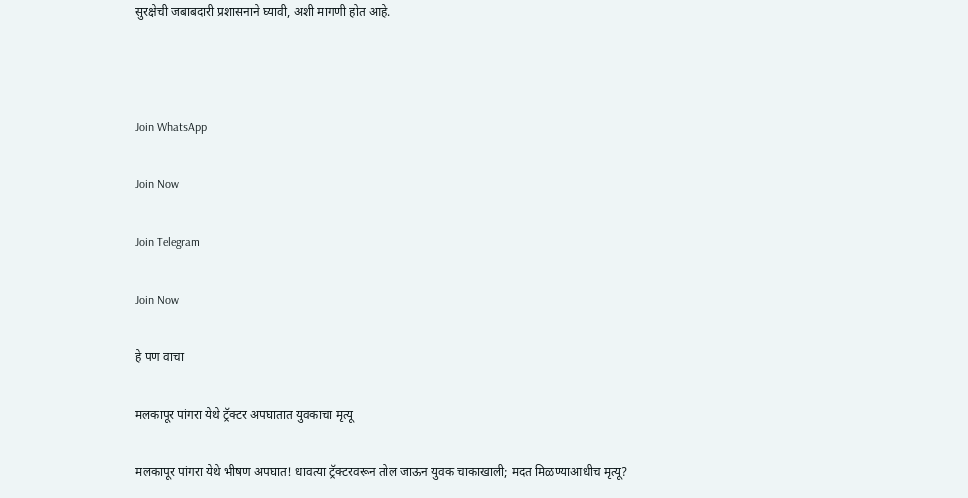सुरक्षेची जबाबदारी प्रशासनाने घ्यावी, अशी मागणी होत आहे.



Join WhatsApp

Join Now

Join Telegram

Join Now

हे पण वाचा

मलकापूर पांगरा येथे ट्रॅक्टर अपघातात युवकाचा मृत्यू

मलकापूर पांगरा येथे भीषण अपघात! धावत्या ट्रॅक्टरवरून तोल जाऊन युवक चाकाखाली; मदत मिळण्याआधीच मृत्यू?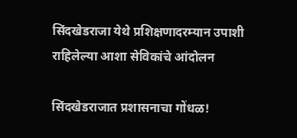सिंदखेडराजा येथे प्रशिक्षणादरम्यान उपाशी राहिलेल्या आशा सेविकांचे आंदोलन

सिंदखेडराजात प्रशासनाचा गोंधळ!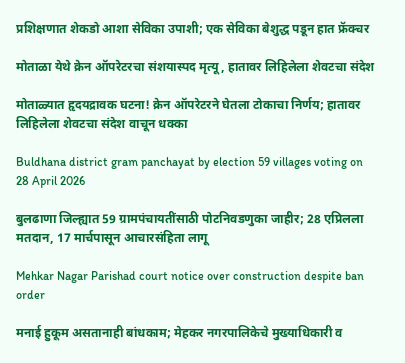प्रशिक्षणात शेकडो आशा सेविका उपाशी; एक सेविका बेशुद्ध पडून हात फ्रॅक्चर

मोताळा येथे क्रेन ऑपरेटरचा संशयास्पद मृत्यू, हातावर लिहिलेला शेवटचा संदेश

मोताळ्यात हृदयद्रावक घटना! क्रेन ऑपरेटरने घेतला टोकाचा निर्णय; हातावर लिहिलेला शेवटचा संदेश वाचून धक्का

Buldhana district gram panchayat by election 59 villages voting on 28 April 2026

बुलढाणा जिल्ह्यात 59 ग्रामपंचायतींसाठी पोटनिवडणुका जाहीर; 28 एप्रिलला मतदान, 17 मार्चपासून आचारसंहिता लागू

Mehkar Nagar Parishad court notice over construction despite ban order

मनाई हुकूम असतानाही बांधकाम; मेहकर नगरपालिकेचे मुख्याधिकारी व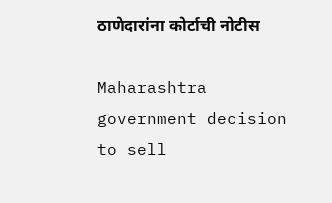ठाणेदारांना कोर्टाची नोटीस

Maharashtra government decision to sell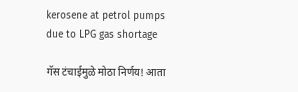kerosene at petrol pumps due to LPG gas shortage

गॅस टंचाईमुळे मोठा निर्णय! आता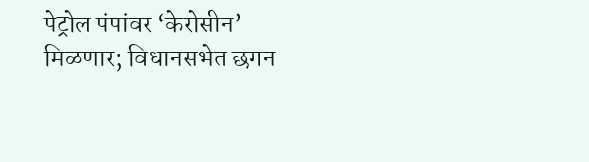पेट्रोल पंपांवर ‘केरोसीन’ मिळणार; विधानसभेत छगन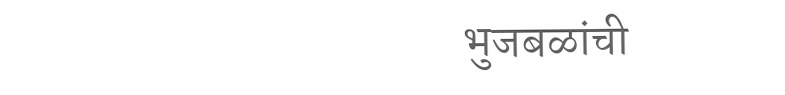भुजबळांची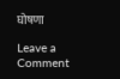घोषणा

Leave a Comment